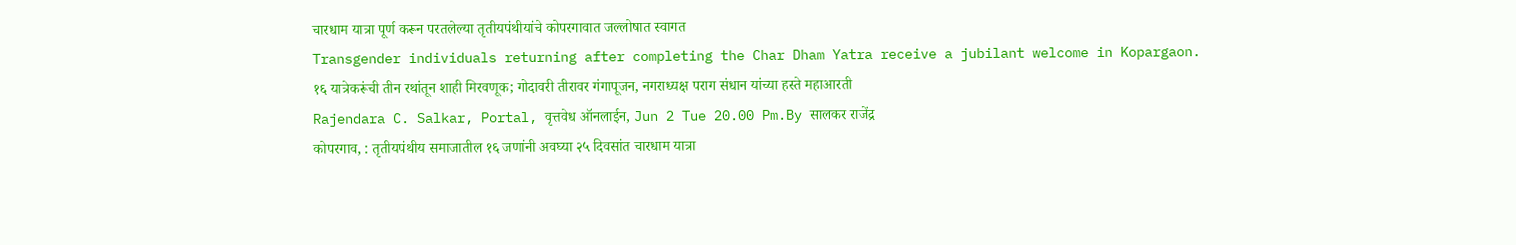चारधाम यात्रा पूर्ण करून परतलेल्या तृतीयपंथीयांचे कोपरगावात जल्लोषात स्वागत
Transgender individuals returning after completing the Char Dham Yatra receive a jubilant welcome in Kopargaon.
१६ यात्रेकरूंची तीन रथांतून शाही मिरवणूक; गोदावरी तीरावर गंगापूजन, नगराध्यक्ष पराग संधान यांच्या हस्ते महाआरती
Rajendara C. Salkar, Portal, वृत्तवेध ऑनलाईन, Jun 2 Tue 20.00 Pm.By सालकर राजेंद्र
कोपरगाव, : तृतीयपंथीय समाजातील १६ जणांनी अवघ्या २५ दिवसांत चारधाम यात्रा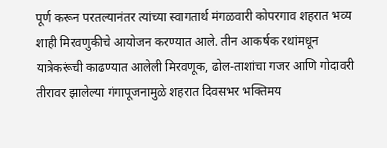पूर्ण करून परतल्यानंतर त्यांच्या स्वागतार्थ मंगळवारी कोपरगाव शहरात भव्य शाही मिरवणुकीचे आयोजन करण्यात आले. तीन आकर्षक रथांमधून यात्रेकरूंची काढण्यात आलेली मिरवणूक, ढोल-ताशांचा गजर आणि गोदावरी तीरावर झालेल्या गंगापूजनामुळे शहरात दिवसभर भक्तिमय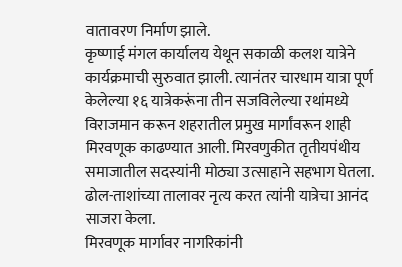वातावरण निर्माण झाले.
कृष्णाई मंगल कार्यालय येथून सकाळी कलश यात्रेने कार्यक्रमाची सुरुवात झाली. त्यानंतर चारधाम यात्रा पूर्ण केलेल्या १६ यात्रेकरूंना तीन सजविलेल्या रथांमध्ये विराजमान करून शहरातील प्रमुख मार्गांवरून शाही मिरवणूक काढण्यात आली. मिरवणुकीत तृतीयपंथीय समाजातील सदस्यांनी मोठ्या उत्साहाने सहभाग घेतला. ढोल-ताशांच्या तालावर नृत्य करत त्यांनी यात्रेचा आनंद साजरा केला.
मिरवणूक मार्गावर नागरिकांनी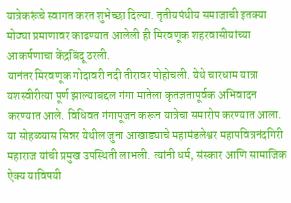यात्रेकरूंचे स्वागत करत शुभेच्छा दिल्या. तृतीयपंथीय समाजाची इतक्या मोठ्या प्रमाणावर काढण्यात आलेली ही मिरवणूक शहरवासीयांच्या आकर्षणाचा केंद्रबिंदू ठरली.
यानंतर मिरवणूक गोदावरी नदी तीरावर पोहोचली. येथे चारधाम यात्रा यशस्वीरीत्या पूर्ण झाल्याबद्दल गंगा मातेला कृतज्ञतापूर्वक अभिवादन करण्यात आले. विधिवत गंगापूजन करून यात्रेचा समारोप करण्यात आला.
या सोहळ्यास सिन्नर येथील जुना आखाड्याचे महामंडलेश्वर महापवित्रनंदगिरी महाराज यांची प्रमुख उपस्थिती लाभली. त्यांनी धर्म, संस्कार आणि सामाजिक ऐक्य याविषयी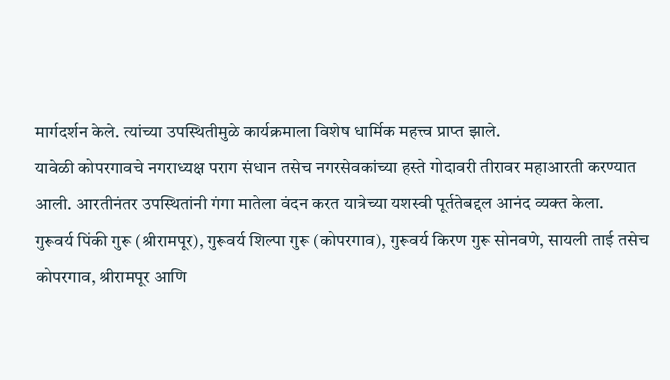मार्गदर्शन केले. त्यांच्या उपस्थितीमुळे कार्यक्रमाला विशेष धार्मिक महत्त्व प्राप्त झाले.
यावेळी कोपरगावचे नगराध्यक्ष पराग संधान तसेच नगरसेवकांच्या हस्ते गोदावरी तीरावर महाआरती करण्यात आली. आरतीनंतर उपस्थितांनी गंगा मातेला वंदन करत यात्रेच्या यशस्वी पूर्ततेबद्दल आनंद व्यक्त केला.
गुरूवर्य पिंकी गुरू (श्रीरामपूर), गुरूवर्य शिल्पा गुरू (कोपरगाव), गुरूवर्य किरण गुरू सोनवणे, सायली ताई तसेच कोपरगाव, श्रीरामपूर आणि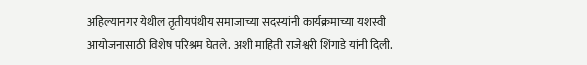अहिल्यानगर येथील तृतीयपंथीय समाजाच्या सदस्यांनी कार्यक्रमाच्या यशस्वी आयोजनासाठी विशेष परिश्रम घेतले. अशी माहिती राजेश्वरी शिंगाडे यांनी दिली.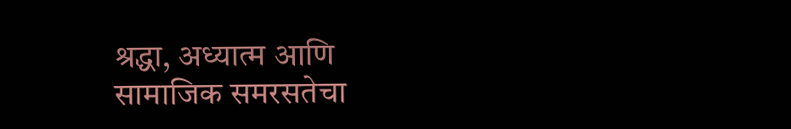श्रद्धा, अध्यात्म आणि सामाजिक समरसतेचा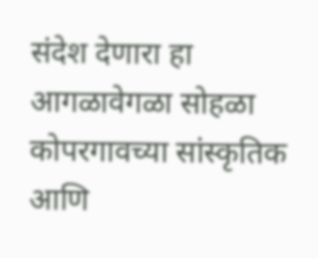संदेश देणारा हा आगळावेगळा सोहळा कोपरगावच्या सांस्कृतिक आणि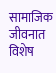सामाजिक जीवनात विशेष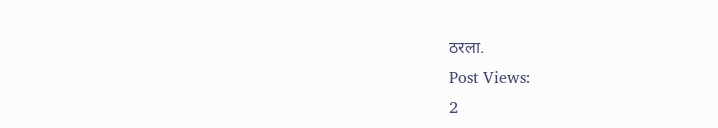ठरला.
Post Views:
2